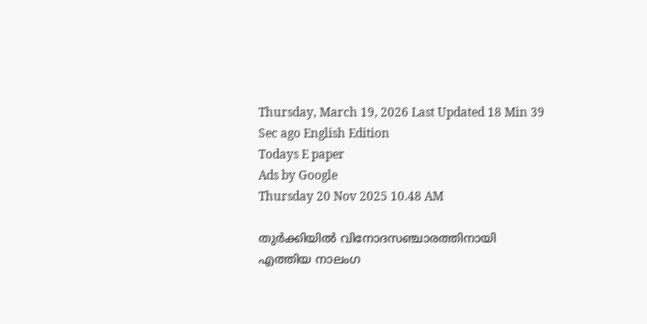Thursday, March 19, 2026 Last Updated 18 Min 39 Sec ago English Edition
Todays E paper
Ads by Google
Thursday 20 Nov 2025 10.48 AM

തുര്‍ക്കിയില്‍ വിനോദസഞ്ചാരത്തിനായി എത്തിയ നാലംഗ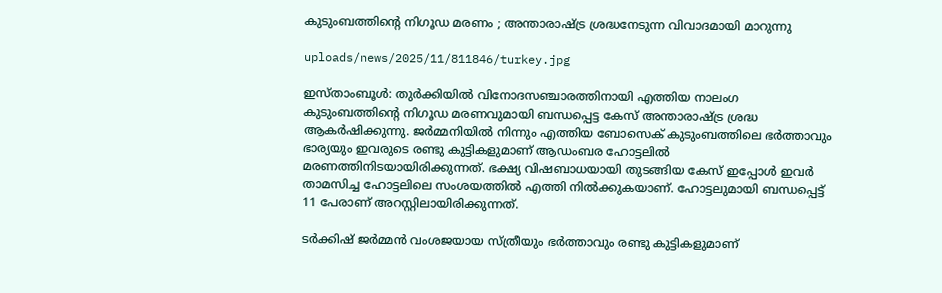കുടുംബത്തിന്റെ നിഗൂഡ മരണം ; അന്താരാഷ്ട്ര ശ്രദ്ധനേടുന്ന വിവാദമായി മാറുന്നു

uploads/news/2025/11/811846/turkey.jpg

ഇസ്താംബൂള്‍: തുര്‍ക്കിയില്‍ വിനോദസഞ്ചാരത്തിനായി എത്തിയ നാലംഗ കുടുംബത്തിന്റെ നിഗൂഡ മരണവുമായി ബന്ധപ്പെട്ട കേസ് അന്താരാഷ്ട്ര ശ്രദ്ധ ആകര്‍ഷിക്കുന്നു. ജര്‍മ്മനിയില്‍ നിന്നും എത്തിയ ബോസെക് കുടുംബത്തിലെ ഭര്‍ത്താവും ഭാര്യയും ഇവരുടെ രണ്ടു കുട്ടികളുമാണ് ആഡംബര ഹോട്ടലില്‍ മരണത്തിനിടയായിരിക്കുന്നത്. ഭക്ഷ്യ വിഷബാധയായി തുടങ്ങിയ കേസ് ഇപ്പോള്‍ ഇവര്‍ താമസിച്ച ഹോട്ടലിലെ സംശയത്തില്‍ എത്തി നില്‍ക്കുകയാണ്. ഹോട്ടലുമായി ബന്ധപ്പെട്ട് 11 പേരാണ് അറസ്റ്റിലായിരിക്കുന്നത്.

ടര്‍ക്കിഷ് ജര്‍മ്മന്‍ വംശജയായ സ്ത്രീയും ഭര്‍ത്താവും രണ്ടു കുട്ടികളുമാണ്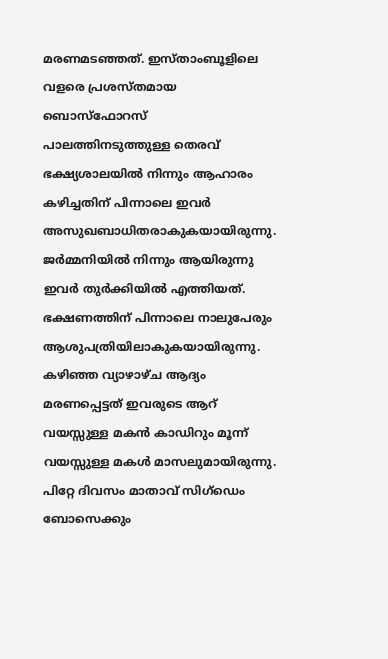മരണമടഞ്ഞത്. ഇസ്താംബൂളിലെ വളരെ പ്രശസ്തമായ ബൊസ്‌ഫോറസ് പാലത്തിനടുത്തുള്ള തെരവ് ഭക്ഷ്യശാലയില്‍ നിന്നും ആഹാരം കഴിച്ചതിന് പിന്നാലെ ഇവര്‍ അസുഖബാധിതരാകുകയായിരുന്നു. ജര്‍മ്മനിയില്‍ നിന്നും ആയിരുന്നു ഇവര്‍ തുര്‍ക്കിയില്‍ എത്തിയത്. ഭക്ഷണത്തിന് പിന്നാലെ നാലുപേരും ആശുപത്രിയിലാകുകയായിരുന്നു. കഴിഞ്ഞ വ്യാഴാഴ്ച ആദ്യം മരണപ്പെട്ടത് ഇവരുടെ ആറ് വയസ്സുള്ള മകന്‍ കാഡിറും മൂന്ന് വയസ്സുള്ള മകള്‍ മാസലുമായിരുന്നു. പിറ്റേ ദിവസം മാതാവ് സിഗ്‌ഡെം ബോസെക്കും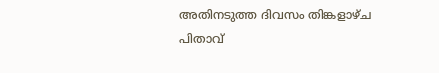അതിനടുത്ത ദിവസം തിങ്കളാഴ്ച പിതാവ്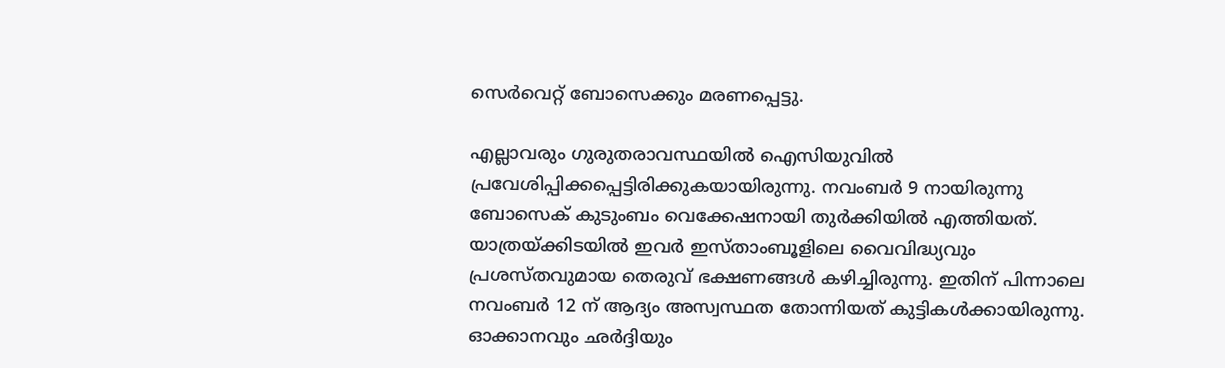സെര്‍വെറ്റ് ബോസെക്കും മരണപ്പെട്ടു.

എല്ലാവരും ഗുരുതരാവസ്ഥയില്‍ ഐസിയുവില്‍ പ്രവേശിപ്പിക്കപ്പെട്ടിരിക്കുകയായിരുന്നു. നവംബര്‍ 9 നായിരുന്നു ബോസെക് കുടുംബം വെക്കേഷനായി തുര്‍ക്കിയില്‍ എത്തിയത്. യാത്രയ്ക്കിടയില്‍ ഇവര്‍ ഇസ്താംബൂളിലെ വൈവിദ്ധ്യവും പ്രശസ്തവുമായ തെരുവ് ഭക്ഷണങ്ങള്‍ കഴിച്ചിരുന്നു. ഇതിന് പിന്നാലെ നവംബര്‍ 12 ന് ആദ്യം അസ്വസ്ഥത തോന്നിയത് കുട്ടികള്‍ക്കായിരുന്നു. ഓക്കാനവും ഛര്‍ദ്ദിയും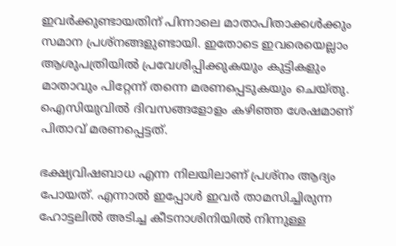ഇവര്‍ക്കുണ്ടായതിന് പിന്നാലെ മാതാപിതാക്കള്‍ക്കും സമാന പ്രശ്‌നങ്ങളുണ്ടായി. ഇതോടെ ഇവരെയെല്ലാം ആശുപത്രിയില്‍ പ്രവേശിപ്പിക്കുകയും കുട്ടികളും മാതാവും പിറ്റേന്ന് തന്നെ മരണപ്പെടുകയും ചെയ്തു. ഐസിയുവില്‍ ദിവസങ്ങളോളം കഴിഞ്ഞ ശേഷമാണ് പിതാവ് മരണപ്പെട്ടത്.

ഭക്ഷ്യവിഷബാധ എന്ന നിലയിലാണ് പ്രശ്‌നം ആദ്യം പോയത്. എന്നാല്‍ ഇപ്പോള്‍ ഇവര്‍ താമസിച്ചിരുന്ന ഹോട്ടലില്‍ അടിച്ച കീടനാശിനിയില്‍ നിന്നുള്ള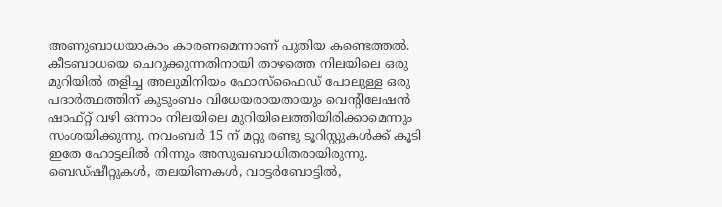അണുബാധയാകാം കാരണമെന്നാണ് പുതിയ കണ്ടെത്തല്‍. കീടബാധയെ ചെറുക്കുന്നതിനായി താഴത്തെ നിലയിലെ ഒരു മുറിയില്‍ തളിച്ച അലുമിനിയം ഫോസ്‌ഫൈഡ് പോലുള്ള ഒരു പദാര്‍ത്ഥത്തിന് കുടുംബം വിധേയരായതായും വെന്റിലേഷന്‍ ഷാഫ്റ്റ് വഴി ഒന്നാം നിലയിലെ മുറിയിലെത്തിയിരിക്കാമെന്നും സംശയിക്കുന്നു. നവംബര്‍ 15 ന് മറ്റു രണ്ടു ടൂറിസ്റ്റുകള്‍ക്ക് കൂടി ഇതേ ഹോട്ടലില്‍ നിന്നും അസുഖബാധിതരായിരുന്നു. ബെഡ്ഷീറ്റുകള്‍, തലയിണകള്‍, വാട്ടര്‍ബോട്ടില്‍,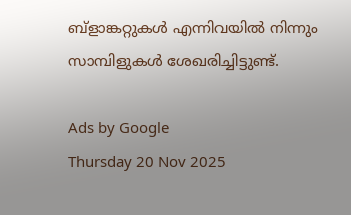ബ്‌ളാങ്കറ്റുകള്‍ എന്നിവയില്‍ നിന്നും സാമ്പിളുകള്‍ ശേഖരിച്ചിട്ടുണ്ട്.

Ads by Google
Thursday 20 Nov 2025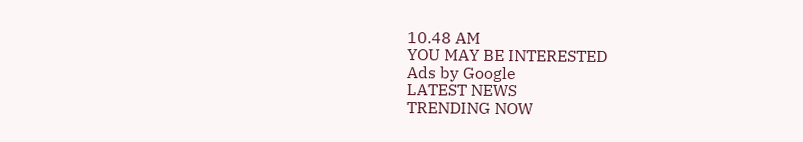10.48 AM
YOU MAY BE INTERESTED
Ads by Google
LATEST NEWS
TRENDING NOW